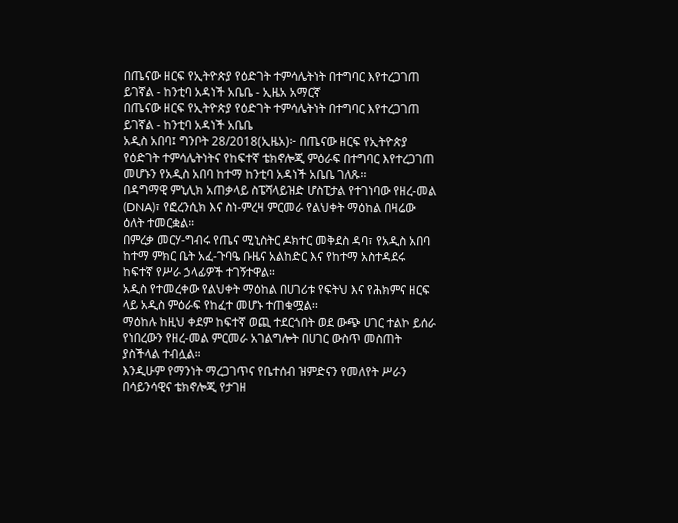በጤናው ዘርፍ የኢትዮጵያ የዕድገት ተምሳሌትነት በተግባር እየተረጋገጠ ይገኛል - ከንቲባ አዳነች አቤቤ - ኢዜአ አማርኛ
በጤናው ዘርፍ የኢትዮጵያ የዕድገት ተምሳሌትነት በተግባር እየተረጋገጠ ይገኛል - ከንቲባ አዳነች አቤቤ
አዲስ አበባ፤ ግንቦት 28/2018(ኢዜአ)፦ በጤናው ዘርፍ የኢትዮጵያ የዕድገት ተምሳሌትነትና የከፍተኛ ቴክኖሎጂ ምዕራፍ በተግባር እየተረጋገጠ መሆኑን የአዲስ አበባ ከተማ ከንቲባ አዳነች አቤቤ ገለጹ፡፡
በዳግማዊ ምኒሊክ አጠቃላይ ስፔሻላይዝድ ሆስፒታል የተገነባው የዘረ-መል (DNA)፣ የፎረንሲክ እና ስነ-ምረዛ ምርመራ የልህቀት ማዕከል በዛሬው ዕለት ተመርቋል።
በምረቃ መርሃ-ግብሩ የጤና ሚኒስትር ዶክተር መቅደስ ዳባ፣ የአዲስ አበባ ከተማ ምክር ቤት አፈ-ጉባዔ ቡዜና አልከድር እና የከተማ አስተዳደሩ ከፍተኛ የሥራ ኃላፊዎች ተገኝተዋል።
አዲስ የተመረቀው የልህቀት ማዕከል በሀገሪቱ የፍትህ እና የሕክምና ዘርፍ ላይ አዲስ ምዕራፍ የከፈተ መሆኑ ተጠቁሟል፡፡
ማዕከሉ ከዚህ ቀደም ከፍተኛ ወጪ ተደርጎበት ወደ ውጭ ሀገር ተልኮ ይሰራ የነበረውን የዘረ-መል ምርመራ አገልግሎት በሀገር ውስጥ መስጠት ያስችላል ተብሏል።
እንዲሁም የማንነት ማረጋገጥና የቤተሰብ ዝምድናን የመለየት ሥራን በሳይንሳዊና ቴክኖሎጂ የታገዘ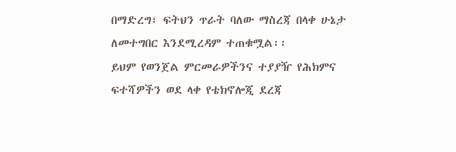በማድረግ፣ ፍትህን ጥራት ባለው ማስረጃ በላቀ ሁኔታ ለመተግበር እንደሚረዳም ተጠቁሟል፡፡
ይህም የወንጀል ምርመራዎችንና ተያያዥ የሕክምና ፍተሻዎችን ወደ ላቀ የቴክኖሎጂ ደረጃ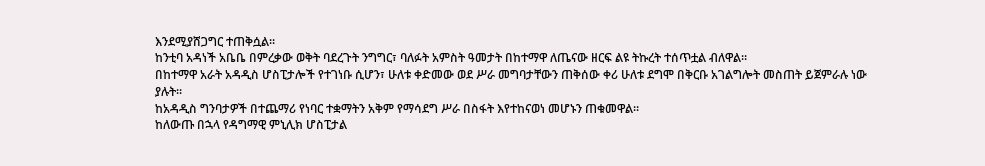እንደሚያሸጋግር ተጠቅሷል፡፡
ከንቲባ አዳነች አቤቤ በምረቃው ወቅት ባደረጉት ንግግር፣ ባለፉት አምስት ዓመታት በከተማዋ ለጤናው ዘርፍ ልዩ ትኩረት ተሰጥቷል ብለዋል።
በከተማዋ አራት አዳዲስ ሆስፒታሎች የተገነቡ ሲሆን፣ ሁለቱ ቀድመው ወደ ሥራ መግባታቸውን ጠቅሰው ቀሪ ሁለቱ ደግሞ በቅርቡ አገልግሎት መስጠት ይጀምራሉ ነው ያሉት፡፡
ከአዳዲስ ግንባታዎች በተጨማሪ የነባር ተቋማትን አቅም የማሳደግ ሥራ በስፋት እየተከናወነ መሆኑን ጠቁመዋል።
ከለውጡ በኋላ የዳግማዊ ምኒሊክ ሆስፒታል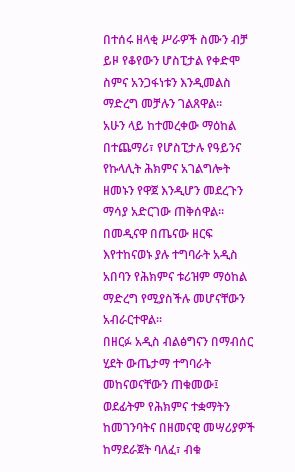በተሰሩ ዘላቂ ሥራዎች ስሙን ብቻ ይዞ የቆየውን ሆስፒታል የቀድሞ ስምና አንጋፋነቱን እንዲመልስ ማድረግ መቻሉን ገልጸዋል።
አሁን ላይ ከተመረቀው ማዕከል በተጨማሪ፣ የሆስፒታሉ የዓይንና የኩላሊት ሕክምና አገልግሎት ዘመኑን የዋጀ እንዲሆን መደረጉን ማሳያ አድርገው ጠቅሰዋል።
በመዲናዋ በጤናው ዘርፍ እየተከናወኑ ያሉ ተግባራት አዲስ አበባን የሕክምና ቱሪዝም ማዕከል ማድረግ የሚያስችሉ መሆናቸውን አብራርተዋል።
በዘርፉ አዲስ ብልፅግናን በማብሰር ሂደት ውጤታማ ተግባራት መከናወናቸውን ጠቁመው፤ ወደፊትም የሕክምና ተቋማትን ከመገንባትና በዘመናዊ መሣሪያዎች ከማደራጀት ባለፈ፣ ብቁ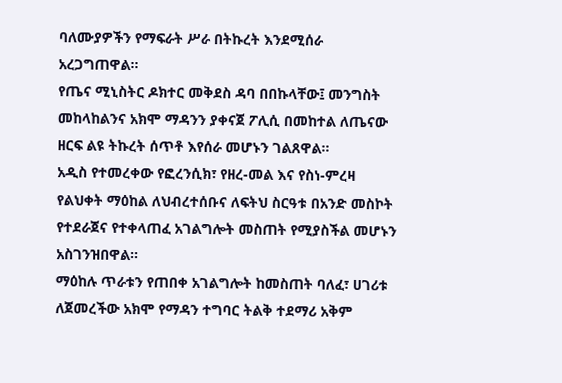ባለሙያዎችን የማፍራት ሥራ በትኩረት እንደሚሰራ አረጋግጠዋል።
የጤና ሚኒስትር ዶክተር መቅደስ ዳባ በበኩላቸው፤ መንግስት መከላከልንና አክሞ ማዳንን ያቀናጀ ፖሊሲ በመከተል ለጤናው ዘርፍ ልዩ ትኩረት ሰጥቶ እየሰራ መሆኑን ገልጸዋል።
አዲስ የተመረቀው የፎረንሲክ፣ የዘረ-መል እና የስነ-ምረዛ የልህቀት ማዕከል ለህብረተሰቡና ለፍትህ ስርዓቱ በአንድ መስኮት የተደራጀና የተቀላጠፈ አገልግሎት መስጠት የሚያስችል መሆኑን አስገንዝበዋል።
ማዕከሉ ጥራቱን የጠበቀ አገልግሎት ከመስጠት ባለፈ፣ ሀገሪቱ ለጀመረችው አክሞ የማዳን ተግባር ትልቅ ተደማሪ አቅም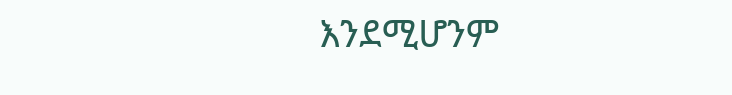እንደሚሆንም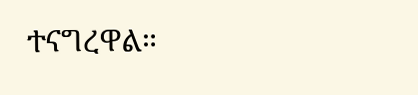ተናግረዋል።